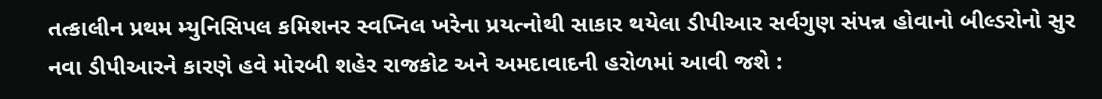તત્કાલીન પ્રથમ મ્યુનિસિપલ કમિશનર સ્વપ્નિલ ખરેના પ્રયત્નોથી સાકાર થયેલા ડીપીઆર સર્વગુણ સંપન્ન હોવાનો બીલ્ડરોનો સુર નવા ડીપીઆરને કારણે હવે મોરબી શહેર રાજકોટ અને અમદાવાદની હરોળમાં આવી જશે :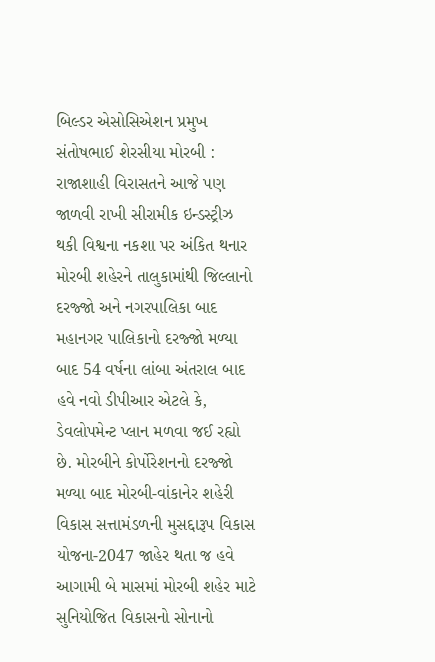બિલ્ડર એસોસિએશન પ્રમુખ સંતોષભાઈ શેરસીયા મોરબી : રાજાશાહી વિરાસતને આજે પણ જાળવી રાખી સીરામીક ઇન્ડસ્ટ્રીઝ થકી વિશ્વના નકશા પર અંકિત થનાર મોરબી શહેરને તાલુકામાંથી જિલ્લાનો દરજ્જો અને નગરપાલિકા બાદ મહાનગર પાલિકાનો દરજ્જો મળ્યા બાદ 54 વર્ષના લાંબા અંતરાલ બાદ હવે નવો ડીપીઆર એટલે કે, ડેવલોપમેન્ટ પ્લાન મળવા જઈ રહ્યો છે. મોરબીને કોર્પોરેશનનો દરજ્જો મળ્યા બાદ મોરબી-વાંકાનેર શહેરી વિકાસ સત્તામંડળની મુસદ્દારૂપ વિકાસ યોજના-2047 જાહેર થતા જ હવે આગામી બે માસમાં મોરબી શહેર માટે સુનિયોજિત વિકાસનો સોનાનો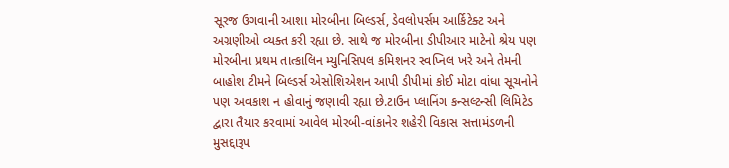સૂરજ ઉગવાની આશા મોરબીના બિલ્ડર્સ, ડેવલોપર્સમ આર્કિટેક્ટ અને અગ્રણીઓ વ્યક્ત કરી રહ્યા છે. સાથે જ મોરબીના ડીપીઆર માટેનો શ્રેય પણ મોરબીના પ્રથમ તાત્કાલિન મ્યુનિસિપલ કમિશનર સ્વપ્નિલ ખરે અને તેમની બાહોશ ટીમને બિલ્ડર્સ એસોશિએશન આપી ડીપીમાં કોઈ મોટા વાંધા સૂચનોને પણ અવકાશ ન હોવાનું જણાવી રહ્યા છે.ટાઉન પ્લાનિંગ કન્સલ્ટન્સી લિમિટેડ દ્વારા તૈયાર કરવામાં આવેલ મોરબી-વાંકાનેર શહેરી વિકાસ સત્તામંડળની મુસદ્દારૂપ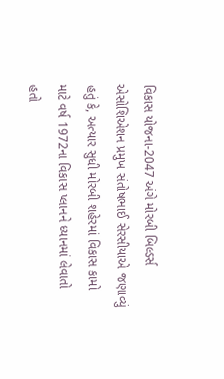વિકાસ યોજના-2047 અંગે મોરબી બિલ્ડર્સ એસોશિએશન પ્રમુખ સંતોષભાઈ સેરસીયાએ જણાવ્યું હતું કે, અત્યાર સુધી મોરબી શહેરમાં વિકાસ કામો માટે વર્ષ 1972ના વિકાસ પ્લાનને ધ્યાનમાં લેવાતો હતો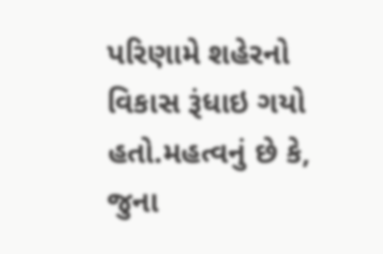પરિણામે શહેરનો વિકાસ રૂંધાઇ ગયો હતો.મહત્વનું છે કે, જુના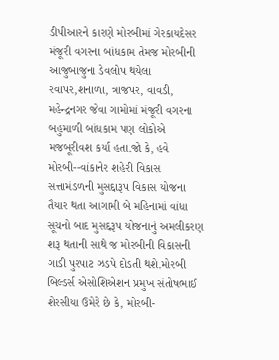ડીપીઆરને કારણે મોરબીમાં ગેરકાયદેસર મંજૂરી વગરના બાંધકામ તેમજ મોરબીની આજુબાજુના ડેવલોપ થયેલા રવાપર,શનાળા, ત્રાજપર, વાવડી, મહેન્દ્રનગર જેવા ગામોમાં મંજૂરી વગરના બહુમાળી બાંધકામ પણ લોકોએ મજબૂરીવશ કર્યા હતા.જો કે, હવે મોરબી--વાંકાનેર શહેરી વિકાસ સત્તામંડળની મુસદ્દારૂપ વિકાસ યોજના તૈયાર થતા આગામી બે મહિનામાં વાંધા સૂચનો બાદ મુસદ્દરૂપ યોજનાનું અમલીકરણ શરૂ થતાની સાથે જ મોરબીની વિકાસની ગાડી પુરપાટ ઝડપે દોડતી થશે.મોરબી બિલ્ડર્સ એસોશિએશન પ્રમુખ સંતોષભાઈ શેરસીયા ઉમેરે છે કે, મોરબી-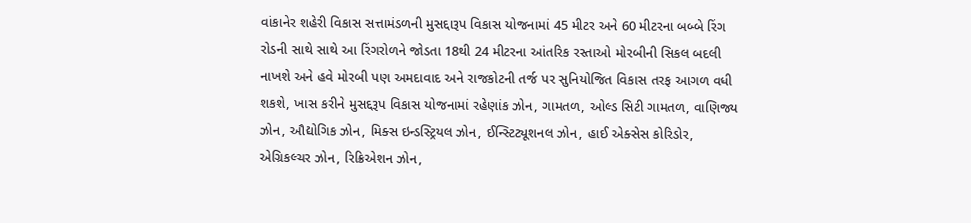વાંકાનેર શહેરી વિકાસ સત્તામંડળની મુસદ્દારૂપ વિકાસ યોજનામાં 45 મીટર અને 60 મીટરના બબ્બે રિંગ રોડની સાથે સાથે આ રિંગરોળને જોડતા 18થી 24 મીટરના આંતરિક રસ્તાઓ મોરબીની સિકલ બદલી નાખશે અને હવે મોરબી પણ અમદાવાદ અને રાજકોટની તર્જ પર સુનિયોજિત વિકાસ તરફ આગળ વધી શકશે, ખાસ કરીને મુસદ્દરૂપ વિકાસ યોજનામાં રહેણાંક ઝોન, ગામતળ, ઓલ્ડ સિટી ગામતળ, વાણિજ્ય ઝોન, ઔદ્યોગિક ઝોન, મિક્સ ઇન્ડસ્ટ્રિયલ ઝોન, ઈન્સ્ટિટ્યૂશનલ ઝોન, હાઈ એક્સેસ કોરિડોર, એગ્રિકલ્ચર ઝોન, રિક્રિએશન ઝોન,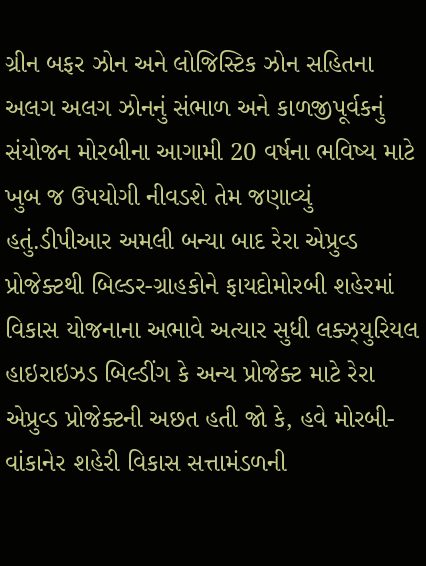ગ્રીન બફર ઝોન અને લોજિસ્ટિક ઝોન સહિતના અલગ અલગ ઝોનનું સંભાળ અને કાળજીપૂર્વકનું સંયોજન મોરબીના આગામી 20 વર્ષના ભવિષ્ય માટે ખુબ જ ઉપયોગી નીવડશે તેમ જણાવ્યું હતું.ડીપીઆર અમલી બન્યા બાદ રેરા એપ્રુવ્ડ પ્રોજેક્ટથી બિલ્ડર-ગ્રાહકોને ફાયદોમોરબી શહેરમાં વિકાસ યોજનાના અભાવે અત્યાર સુધી લક્ઝ્યુરિયલ હાઇરાઇઝડ બિલ્ડીંગ કે અન્ય પ્રોજેક્ટ માટે રેરા એપ્રુવ્ડ પ્રોજેક્ટની અછત હતી જો કે, હવે મોરબી-વાંકાનેર શહેરી વિકાસ સત્તામંડળની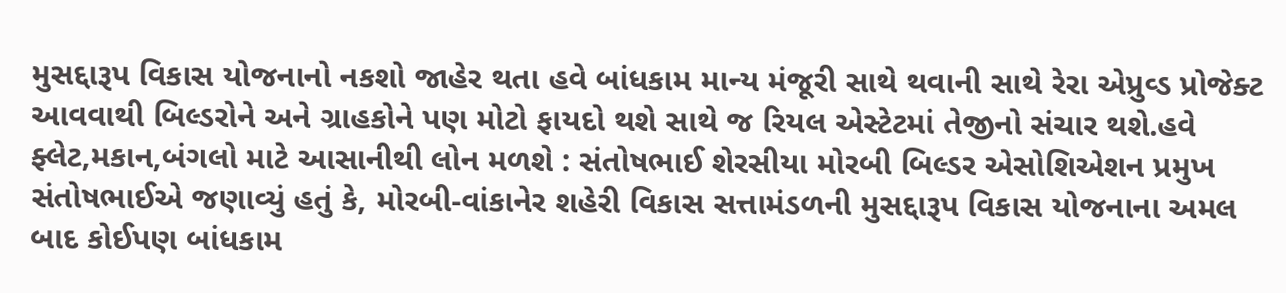મુસદ્દારૂપ વિકાસ યોજનાનો નકશો જાહેર થતા હવે બાંધકામ માન્ય મંજૂરી સાથે થવાની સાથે રેરા એપ્રુવ્ડ પ્રોજેક્ટ આવવાથી બિલ્ડરોને અને ગ્રાહકોને પણ મોટો ફાયદો થશે સાથે જ રિયલ એસ્ટેટમાં તેજીનો સંચાર થશે.હવે ફ્લેટ,મકાન,બંગલો માટે આસાનીથી લોન મળશે : સંતોષભાઈ શેરસીયા મોરબી બિલ્ડર એસોશિએશન પ્રમુખ સંતોષભાઈએ જણાવ્યું હતું કે, મોરબી-વાંકાનેર શહેરી વિકાસ સત્તામંડળની મુસદ્દારૂપ વિકાસ યોજનાના અમલ બાદ કોઈપણ બાંધકામ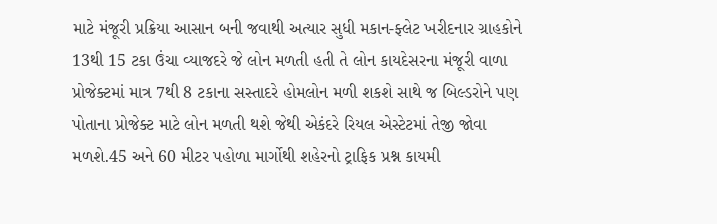માટે મંજૂરી પ્રક્રિયા આસાન બની જવાથી અત્યાર સુધી મકાન-ફ્લેટ ખરીદનાર ગ્રાહકોને 13થી 15 ટકા ઉંચા વ્યાજદરે જે લોન મળતી હતી તે લોન કાયદેસરના મંજૂરી વાળા પ્રોજેક્ટમાં માત્ર 7થી 8 ટકાના સસ્તાદરે હોમલોન મળી શકશે સાથે જ બિલ્ડરોને પણ પોતાના પ્રોજેક્ટ માટે લોન મળતી થશે જેથી એકંદરે રિયલ એસ્ટેટમાં તેજી જોવા મળશે.45 અને 60 મીટર પહોળા માર્ગોથી શહેરનો ટ્રાફિક પ્રશ્ન કાયમી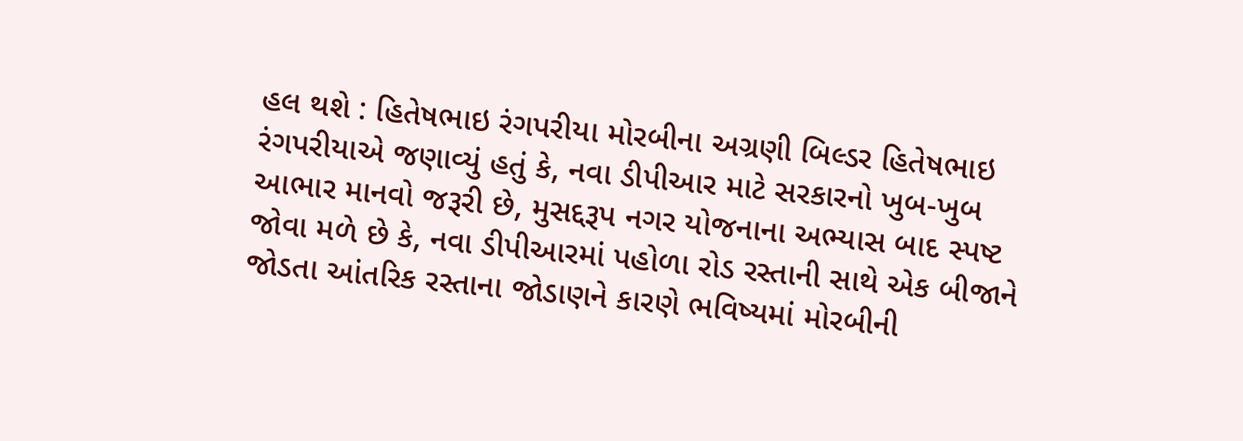હલ થશે : હિતેષભાઇ રંગપરીયા મોરબીના અગ્રણી બિલ્ડર હિતેષભાઇ રંગપરીયાએ જણાવ્યું હતું કે, નવા ડીપીઆર માટે સરકારનો ખુબ-ખુબ આભાર માનવો જરૂરી છે, મુસદ્દરૂપ નગર યોજનાના અભ્યાસ બાદ સ્પષ્ટ જોવા મળે છે કે, નવા ડીપીઆરમાં પહોળા રોડ રસ્તાની સાથે એક બીજાને જોડતા આંતરિક રસ્તાના જોડાણને કારણે ભવિષ્યમાં મોરબીની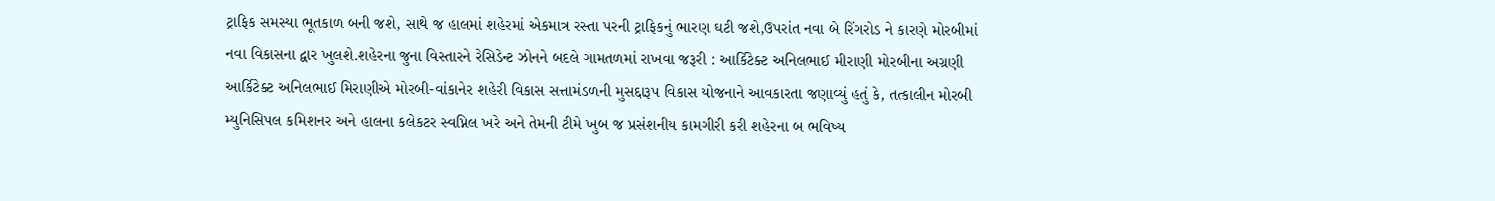ટ્રાફિક સમસ્યા ભૂતકાળ બની જશે, સાથે જ હાલમાં શહેરમાં એકમાત્ર રસ્તા પરની ટ્રાફિકનું ભારણ ઘટી જશે,ઉપરાંત નવા બે રિંગરોડ ને કારણે મોરબીમાં નવા વિકાસના દ્વાર ખુલશે.શહેરના જુના વિસ્તારને રેસિડેન્ટ ઝોનને બદલે ગામતળમાં રાખવા જરૂરી : આર્કિટેક્ટ અનિલભાઈ મીરાણી મોરબીના અગ્રણી આર્કિટેક્ટ અનિલભાઈ મિરાણીએ મોરબી-વાંકાનેર શહેરી વિકાસ સત્તામંડળની મુસદ્દારૂપ વિકાસ યોજનાને આવકારતા જણાવ્યું હતું કે, તત્કાલીન મોરબી મ્યુનિસિપલ કમિશનર અને હાલના કલેકટર સ્વપ્નિલ ખરે અને તેમની ટીમે ખુબ જ પ્રસંશનીય કામગીરી કરી શહેરના બ ભવિષ્ય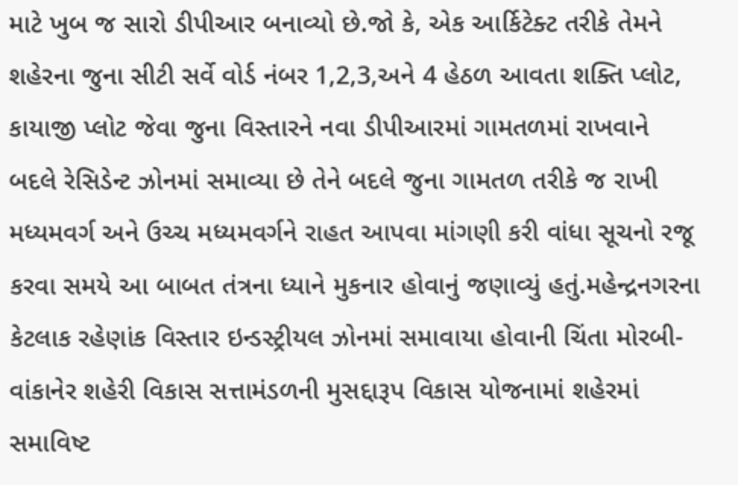માટે ખુબ જ સારો ડીપીઆર બનાવ્યો છે.જો કે, એક આર્કિટેક્ટ તરીકે તેમને શહેરના જુના સીટી સર્વે વોર્ડ નંબર 1,2,3,અને 4 હેઠળ આવતા શક્તિ પ્લોટ, કાયાજી પ્લોટ જેવા જુના વિસ્તારને નવા ડીપીઆરમાં ગામતળમાં રાખવાને બદલે રેસિડેન્ટ ઝોનમાં સમાવ્યા છે તેને બદલે જુના ગામતળ તરીકે જ રાખી મધ્યમવર્ગ અને ઉચ્ચ મધ્યમવર્ગને રાહત આપવા માંગણી કરી વાંધા સૂચનો રજૂ કરવા સમયે આ બાબત તંત્રના ધ્યાને મુકનાર હોવાનું જણાવ્યું હતું.મહેન્દ્રનગરના કેટલાક રહેણાંક વિસ્તાર ઇન્ડસ્ટ્રીયલ ઝોનમાં સમાવાયા હોવાની ચિંતા મોરબી-વાંકાનેર શહેરી વિકાસ સત્તામંડળની મુસદ્દારૂપ વિકાસ યોજનામાં શહેરમાં સમાવિષ્ટ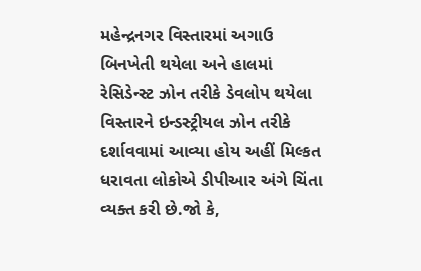મહેન્દ્રનગર વિસ્તારમાં અગાઉ બિનખેતી થયેલા અને હાલમાં રેસિડેન્સ્ટ ઝોન તરીકે ડેવલોપ થયેલા વિસ્તારને ઇન્ડસ્ટ્રીયલ ઝોન તરીકે દર્શાવવામાં આવ્યા હોય અહીં મિલ્કત ધરાવતા લોકોએ ડીપીઆર અંગે ચિંતા વ્યક્ત કરી છે.જો કે,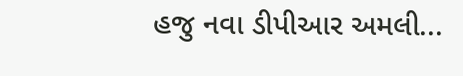હજુ નવા ડીપીઆર અમલી...